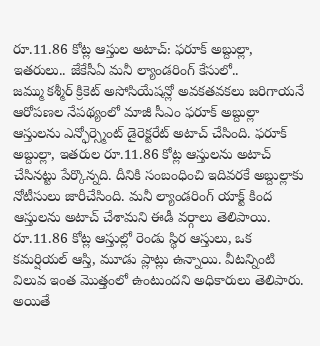రూ.11.86 కోట్ల ఆస్తుల అటాచ్: ఫరూక్ అబ్దుల్లా, ఇతరులు.. జేకేసీఏ మనీ ల్యాండరింగ్ కేసులో..
జమ్ము కశ్మీర్ క్రికెట్ అసోసియేషన్లో అవకతవకలు జరిగాయనే ఆరోపణల నేపథ్యంలో మాజీ సీఎం ఫరూక్ అబ్దుల్లా ఆస్తులను ఎన్ఫోర్స్మెంట్ డైరెక్టరేట్ అటాచ్ చేసింది. ఫరూక్ అబ్దుల్లా, ఇతరుల రూ.11.86 కోట్ల ఆస్తులను అటాచ్ చేసినట్టు పేర్కొన్నది. దీనికి సంబంధించి ఇదివరకే అబ్దుల్లాకు నోటీసులు జారీచేసింది. మనీ ల్యాండరింగ్ యాక్ట్ కింద ఆస్తులను అటాచ్ చేశామని ఈడీ వర్గాలు తెలిపాయి.
రూ.11.86 కోట్ల ఆస్తుల్లో రెండు స్థిర ఆస్తులు, ఒక కమర్షియల్ ఆస్తి, మూడు ప్లాట్లు ఉన్నాయి. వీటన్నింటి విలువ ఇంత మొత్తంలో ఉంటుందని అధికారులు తెలిపారు. అయితే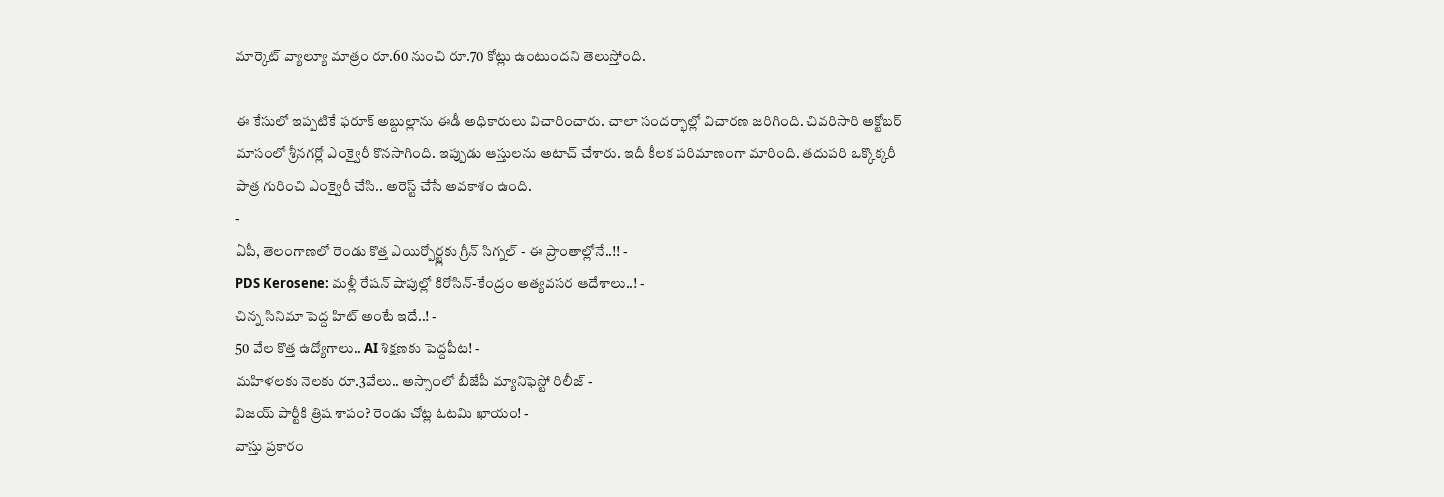మార్కెట్ వ్యాల్యూ మాత్రం రూ.60 నుంచి రూ.70 కోట్లు ఉంటుందని తెలుస్తోంది.

ఈ కేసులో ఇప్పటికే ఫరూక్ అబ్దుల్లాను ఈడీ అధికారులు విచారించారు. చాలా సందర్భాల్లో విచారణ జరిగింది. చివరిసారి అక్టోబర్ మాసంలో శ్రీనగర్లో ఎంక్వైరీ కొనసాగింది. ఇప్పుడు ఆస్తులను అటాచ్ చేశారు. ఇదీ కీలక పరిమాణంగా మారింది. తదుపరి ఒక్కొక్కరీ పాత్ర గురించి ఎంక్వైరీ చేసి.. అరెస్ట్ చేసే అవకాశం ఉంది.
-
ఏపీ, తెలంగాణలో రెండు కొత్త ఎయిర్పోర్ట్లకు గ్రీన్ సిగ్నల్ - ఈ ప్రాంతాల్లోనే..!! -
PDS Kerosene: మళ్లీ రేషన్ షాపుల్లో కిరోసిన్-కేంద్రం అత్యవసర ఆదేశాలు..! -
చిన్న సినిమా పెద్ద హిట్ అంటే ఇదే..! -
50 వేల కొత్త ఉద్యోగాలు.. AI శిక్షణకు పెద్దపీట! -
మహిళలకు నెలకు రూ.3వేలు.. అస్సాంలో బీజేపీ మ్యానిఫెస్టో రిలీజ్ -
విజయ్ పార్టీకి త్రిష శాపం? రెండు చోట్ల ఓటమి ఖాయం! -
వాస్తు ప్రకారం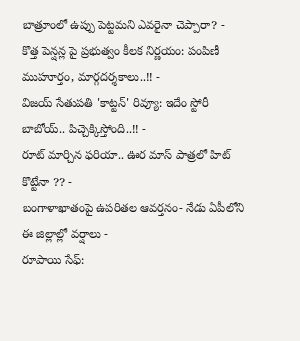బాత్రూంలో ఉప్పు పెట్టమని ఎవరైనా చెప్పారా? -
కొత్త పెన్షన్ల పై ప్రభుత్వం కీలక నిర్ణయం: పంపిణీ ముహూర్తం, మార్గదర్శకాలు..!! -
విజయ్ సేతుపతి 'కాట్టన్' రివ్యూ: ఇదేం స్టోరీ బాబోయ్.. పిచ్చెక్కిస్తోంది..!! -
రూట్ మార్చిన ఫరియా.. ఊర మాస్ పాత్రలో హిట్ కొట్టేనా ?? -
బంగాళాఖాతంపై ఉపరితల ఆవర్తనం- నేడు ఏపీలోని ఈ జిల్లాల్లో వర్షాలు -
రూపాయి సేఫ్: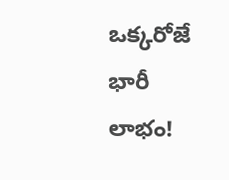ఒక్కరోజే భారీ లాభం!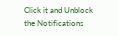Click it and Unblock the Notifications